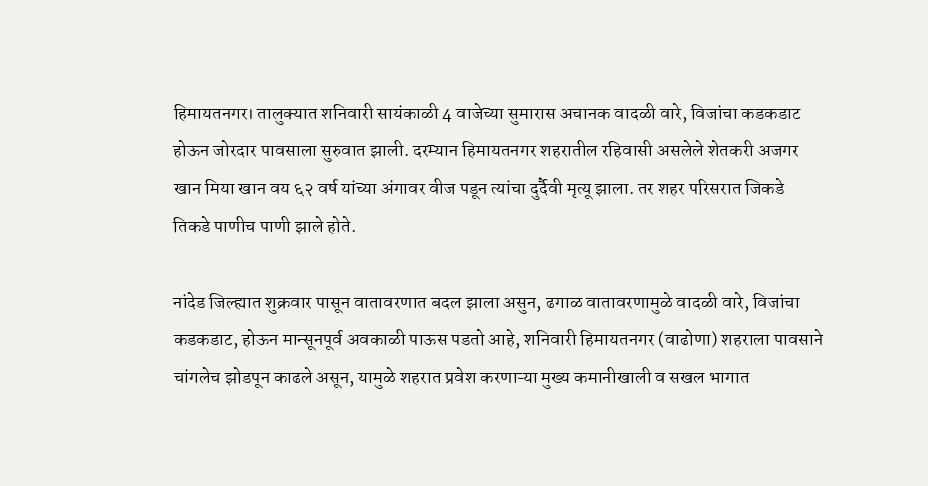हिमायतनगर। तालुक्यात शनिवारी सायंकाळी 4 वाजेच्या सुमारास अचानक वादळी वारे, विजांचा कडकडाट होऊन जोरदार पावसाला सुरुवात झाली. दरम्यान हिमायतनगर शहरातील रहिवासी असलेले शेतकरी अजगर खान मिया खान वय ६२ वर्ष यांच्या अंगावर वीज पडून त्यांचा दुर्दैवी मृत्यू झाला. तर शहर परिसरात जिकडे तिकडे पाणीच पाणी झाले होते.

नांदेड जिल्ह्यात शुक्रवार पासून वातावरणात बदल झाला असुन, ढगाळ वातावरणामुळे वादळी वारे, विजांचा कडकडाट, होऊन मान्सूनपूर्व अवकाळी पाऊस पडतो आहे, शनिवारी हिमायतनगर (वाढोणा) शहराला पावसाने चांगलेच झोडपून काढले असून, यामुळे शहरात प्रवेश करणाऱ्या मुख्य कमानीखाली व सखल भागात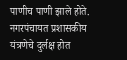पाणीच पाणी झाले होते. नगरपंचायत प्रशासकीय यंत्रणेचे दुर्लक्ष होत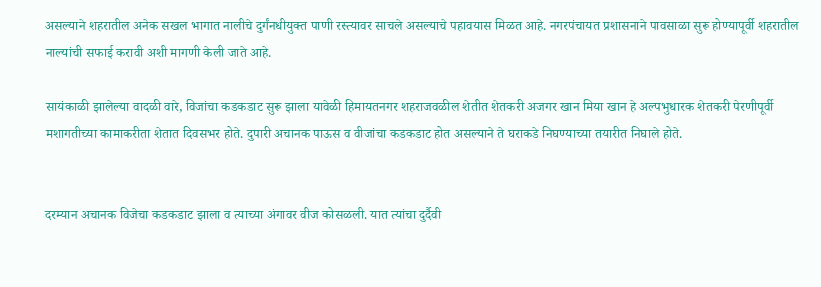असल्याने शहरातील अनेक सखल भागात नालीचे दुर्गंनधीयुक्त पाणी रस्त्यावर साचले असल्याचे पहावयास मिळत आहे. नगरपंचायत प्रशासनाने पावसाळा सुरू होण्यापूर्वी शहरातील नाल्यांची सफाई करावी अशी मागणी केली जाते आहे.

सायंकाळी झालेल्या वादळी वारे, विजांचा कडकडाट सुरू झाला यावेळी हिमायतनगर शहराजवळील शेतीत शेतकरी अजगर खान मिया खान हे अल्पभुधारक शेतकरी पेरणीपूर्वी मशागतीच्या कामाकरीता शेतात दिवसभर होते. दुपारी अचानक पाऊस व वीजांचा कडकडाट होत असल्याने ते घराकडे निघण्याच्या तयारीत निघाले होते.


दरम्यान अचानक विजेचा कडकडाट झाला व त्याच्या अंगावर वीज कोसळली. यात त्यांचा दुर्दैवी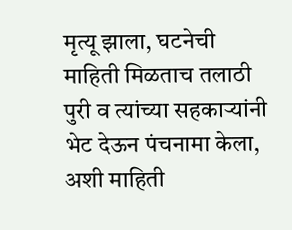मृत्यू झाला, घटनेची माहिती मिळताच तलाठी पुरी व त्यांच्या सहकाऱ्यांनी भेट देऊन पंचनामा केला, अशी माहिती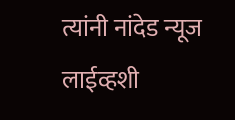त्यांनी नांदेड न्यूज लाईव्हशी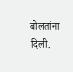बोलतांना दिली.